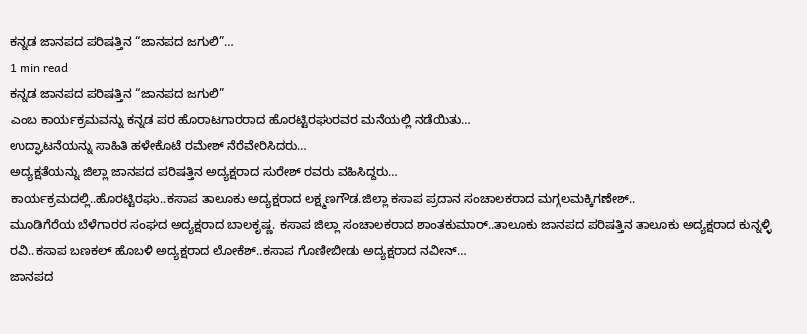ಕನ್ನಡ ಜಾನಪದ ಪರಿಷತ್ತಿನ “ಜಾನಪದ ಜಗುಲಿ”…
1 min read
ಕನ್ನಡ ಜಾನಪದ ಪರಿಷತ್ತಿನ “ಜಾನಪದ ಜಗುಲಿ”
ಎಂಬ ಕಾರ್ಯಕ್ರಮವನ್ನು ಕನ್ನಡ ಪರ ಹೊರಾಟಗಾರರಾದ ಹೊರಟ್ಟಿರಘುರವರ ಮನೆಯಲ್ಲಿ ನಡೆಯಿತು…
ಉದ್ಘಾಟನೆಯನ್ನು ಸಾಹಿತಿ ಹಳೇಕೊಟೆ ರಮೇಶ್ ನೆರೆವೇರಿಸಿದರು…
ಅದ್ಯಕ್ಷತೆಯನ್ನು ಜಿಲ್ಲಾ ಜಾನಪದ ಪರಿಷತ್ತಿನ ಅದ್ಯಕ್ಷರಾದ ಸುರೇಶ್ ರವರು ವಹಿಸಿದ್ದರು…
ಕಾರ್ಯಕ್ರಮದಲ್ಲಿ..ಹೊರಟ್ಟಿರಘು..ಕಸಾಪ ತಾಲೂಕು ಅದ್ಯಕ್ಷರಾದ ಲಕ್ಷ್ಮಣಗೌಡ.ಜಿಲ್ಲಾ ಕಸಾಪ ಪ್ರದಾನ ಸಂಚಾಲಕರಾದ ಮಗ್ಗಲಮಕ್ಕಿಗಣೇಶ್..
ಮೂಡಿಗೆರೆಯ ಬೆಳೆಗಾರರ ಸಂಘದ ಅದ್ಯಕ್ಷರಾದ ಬಾಲಕೃಷ್ಣ. ಕಸಾಪ ಜಿಲ್ಲಾ ಸಂಚಾಲಕರಾದ ಶಾಂತಕುಮಾರ್..ತಾಲೂಕು ಜಾನಪದ ಪರಿಷತ್ತಿನ ತಾಲೂಕು ಅದ್ಯಕ್ಷರಾದ ಕುನ್ನಳ್ಳಿ ರವಿ..ಕಸಾಪ ಬಣಕಲ್ ಹೊಬಳಿ ಅದ್ಯಕ್ಷರಾದ ಲೋಕೆಶ್..ಕಸಾಪ ಗೊಣೀಬೀಡು ಅದ್ಯಕ್ಷರಾದ ನವೀನ್…
ಜಾನಪದ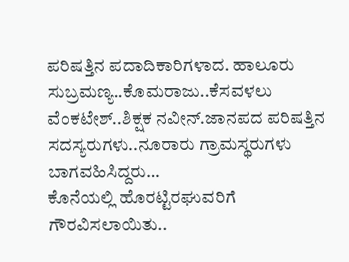ಪರಿಷತ್ತಿನ ಪದಾದಿಕಾರಿಗಳಾದ. ಹಾಲೂರು ಸುಬ್ರಮಣ್ಯ..ಕೊಮರಾಜು..ಕೆಸವಳಲು ವೆಂಕಟೇಶ್..ಶಿಕ್ಷಕ ನವೀನ್.ಜಾನಪದ ಪರಿಷತ್ತಿನ ಸದಸ್ಯರುಗಳು..ನೂರಾರು ಗ್ರಾಮಸ್ಥರುಗಳು
ಬಾಗವಹಿಸಿದ್ದರು…
ಕೊನೆಯಲ್ಲಿ ಹೊರಟ್ಟಿರಘುವರಿಗೆ ಗೌರವಿಸಲಾಯಿತು..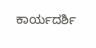ಕಾರ್ಯದರ್ಶಿ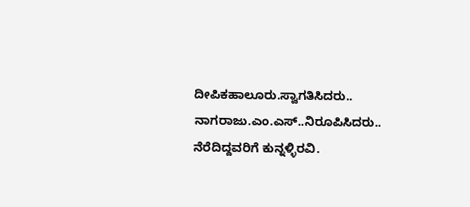ದೀಪಿಕಹಾಲೂರು.ಸ್ವಾಗತಿಸಿದರು..
ನಾಗರಾಜು.ಎಂ.ಎಸ್..ನಿರೂಪಿಸಿದರು..
ನೆರೆದಿದ್ದವರಿಗೆ ಕುನ್ನಳ್ಳಿರವಿ.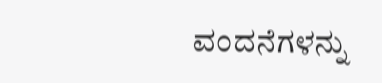ವಂದನೆಗಳನ್ನು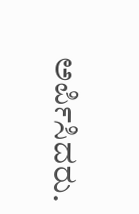ಅರ್ಪಿಸಿದರು.